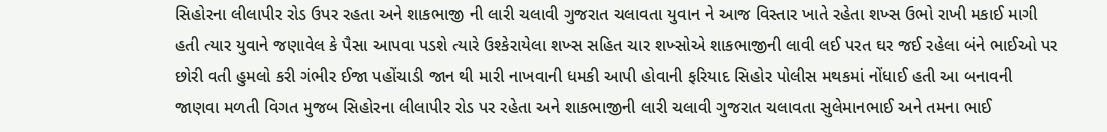સિહોરના લીલાપીર રોડ ઉપર રહતા અને શાકભાજી ની લારી ચલાવી ગુજરાત ચલાવતા યુવાન ને આજ વિસ્તાર ખાતે રહેતા શખ્સ ઉભો રાખી મકાઈ માગી હતી ત્યાર યુવાને જણાવેલ કે પૈસા આપવા પડશે ત્યારે ઉશ્કેરાયેલા શખ્સ સહિત ચાર શખ્સોએ શાકભાજીની લાવી લઈ પરત ઘર જઈ રહેલા બંને ભાઈઓ પર છોરી વતી હુમલો કરી ગંભીર ઈજા પહોંચાડી જાન થી મારી નાખવાની ધમકી આપી હોવાની ફરિયાદ સિહોર પોલીસ મથકમાં નોંધાઈ હતી આ બનાવની જાણવા મળતી વિગત મુજબ સિહોરના લીલાપીર રોડ પર રહેતા અને શાકભાજીની લારી ચલાવી ગુજરાત ચલાવતા સુલેમાનભાઈ અને તમના ભાઈ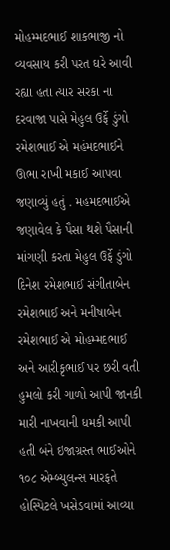મોહમ્મદભાઈ શાકભાજી નો વ્યવસાય કરી પરત ઘરે આવી રહ્યા હતા ત્યાર સરકા ના દરવાજા પાસે મેહુલ ઉર્ફે ડુંગો રમેશભાઈ એ મહંમદભાઈને ઊભા રાખી મકાઈ આપવા જણાવ્યું હતું . મહમદભાઈએ જણાવેલ કે પૈસા થશે પૈસાની માંગણી કરતા મેહુલ ઉર્ફે ડુંગો દિનેશ રમેશભાઈ સંગીતાબેન રમેશભાઈ અને મનીષાબેન રમેશભાઈ એ મોહમ્મદભાઈ અને આરીકૃભાઈ પર છરી વતી હુમલો કરી ગાળો આપી જાનકી મારી નાખવાની ધમકી આપી હતી બંને ઇજાગ્રસ્ત ભાઈઓને ૧૦૮ એમ્બ્યુલન્સ મારફતે હોસ્પિટલે ખસેડવામાં આવ્યા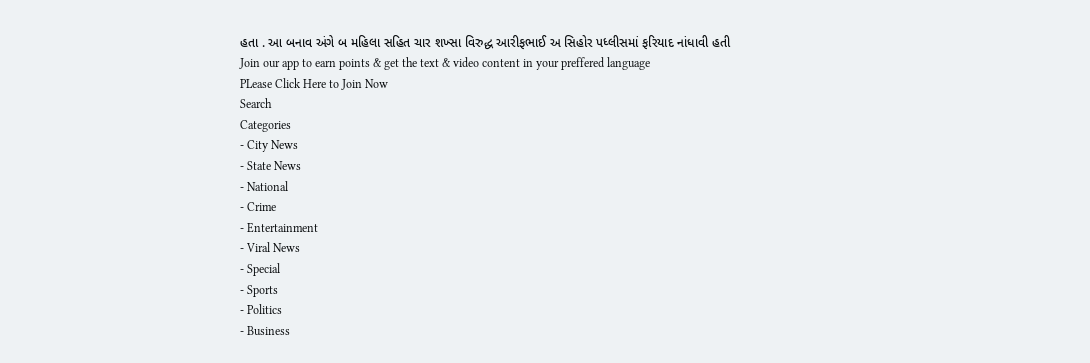હતા . આ બનાવ અંગે બ મહિલા સહિત ચાર શખ્સા વિરુદ્ધ આરીફભાઈ અ સિહોર પધ્લીસમાં ફરિયાદ નાંધાવી હતી
Join our app to earn points & get the text & video content in your preffered language
PLease Click Here to Join Now
Search
Categories
- City News
- State News
- National
- Crime
- Entertainment
- Viral News
- Special
- Sports
- Politics
- Business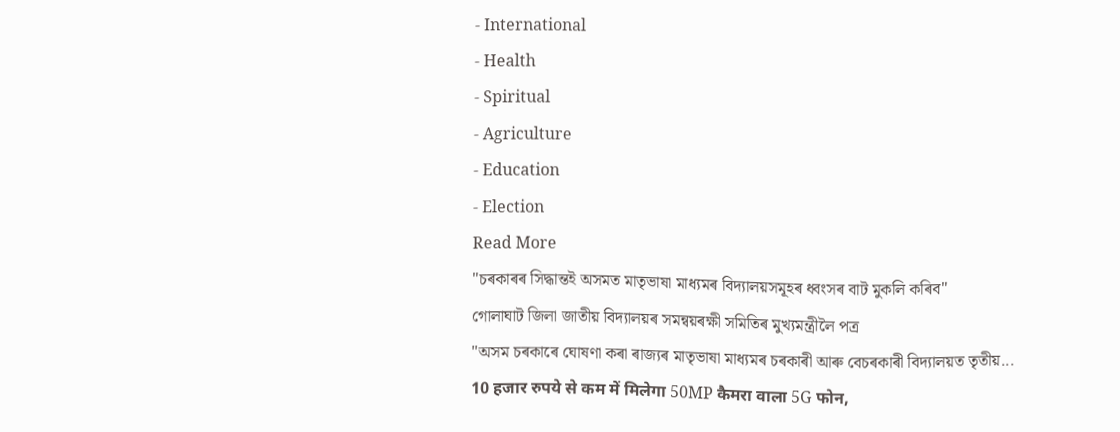- International
- Health
- Spiritual
- Agriculture
- Education
- Election
Read More
"চৰকাৰৰ সিদ্ধান্তই অসমত মাতৃভাষা মাধ্যমৰ বিদ্যালয়সমূহৰ ধ্বংসৰ বাট মুকলি কৰিব"
গোলাঘাট জিলা জাতীয় বিদ্যালয়ৰ সমন্বয়ৰক্ষী সমিতিৰ মুখ্যমন্ত্ৰীলৈ পত্ৰ
"অসম চৰকাৰে ঘোষণা কৰা ৰাজ্যৰ মাতৃভাষা মাধ্যমৰ চৰকাৰী আৰু বেচৰকাৰী বিদ্যালয়ত তৃতীয়...
10 हजार रुपये से कम में मिलेगा 50MP कैमरा वाला 5G फोन,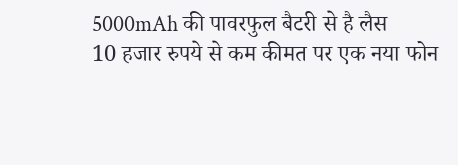5000mAh की पावरफुल बैटरी से है लैस
10 हजार रुपये से कम कीमत पर एक नया फोन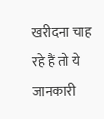खरीदना चाह रहे हैं तो ये जानकारी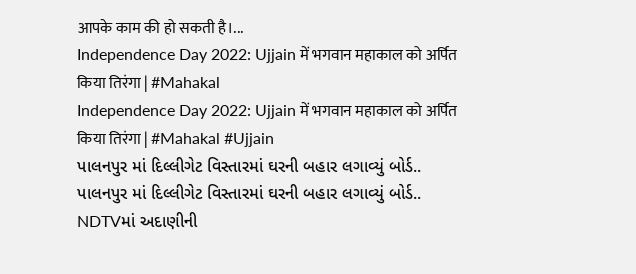आपके काम की हो सकती है।...
Independence Day 2022: Ujjain में भगवान महाकाल को अर्पित किया तिरंगा | #Mahakal
Independence Day 2022: Ujjain में भगवान महाकाल को अर्पित किया तिरंगा | #Mahakal #Ujjain
પાલનપુર માં દિલ્લીગેટ વિસ્તારમાં ઘરની બહાર લગાવ્યું બોર્ડ..
પાલનપુર માં દિલ્લીગેટ વિસ્તારમાં ઘરની બહાર લગાવ્યું બોર્ડ..
NDTVમાં અદાણીની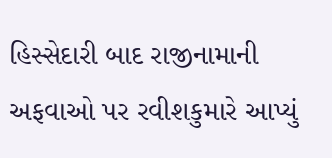હિસ્સેદારી બાદ રાજીનામાની અફવાઓ પર રવીશકુમારે આપ્યું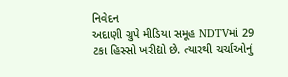નિવેદન
અદાણી ગ્રુપે મીડિયા સમૂહ NDTVમાં 29 ટકા હિસ્સો ખરીદ્યો છે. ત્યારથી ચર્ચાઓનું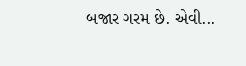બજાર ગરમ છે. એવી...